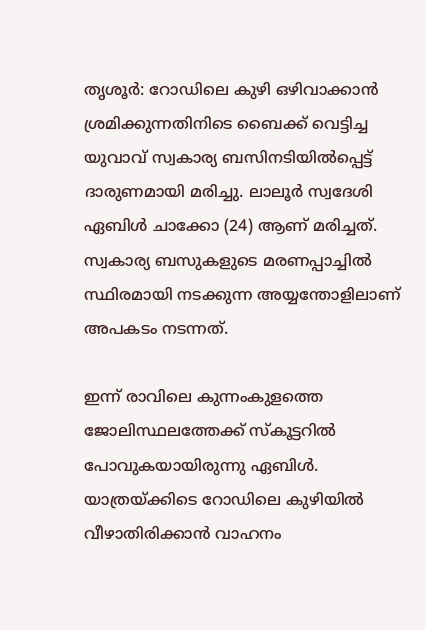തൃശൂർ: റോഡിലെ കുഴി ഒഴിവാക്കാൻ ശ്രമിക്കുന്നതിനിടെ ബൈക്ക് വെട്ടിച്ച യുവാവ് സ്വകാര്യ ബസിനടിയിൽപ്പെട്ട് ദാരുണമായി മരിച്ചു. ലാലൂർ സ്വദേശി ഏബിൾ ചാക്കോ (24) ആണ് മരിച്ചത്. സ്വകാര്യ ബസുകളുടെ മരണപ്പാച്ചിൽ സ്ഥിരമായി നടക്കുന്ന അയ്യന്തോളിലാണ് അപകടം നടന്നത്.

ഇന്ന് രാവിലെ കുന്നംകുളത്തെ ജോലിസ്ഥലത്തേക്ക് സ്കൂട്ടറിൽ പോവുകയായിരുന്നു ഏബിൾ. യാത്രയ്ക്കിടെ റോഡിലെ കുഴിയിൽ വീഴാതിരിക്കാൻ വാഹനം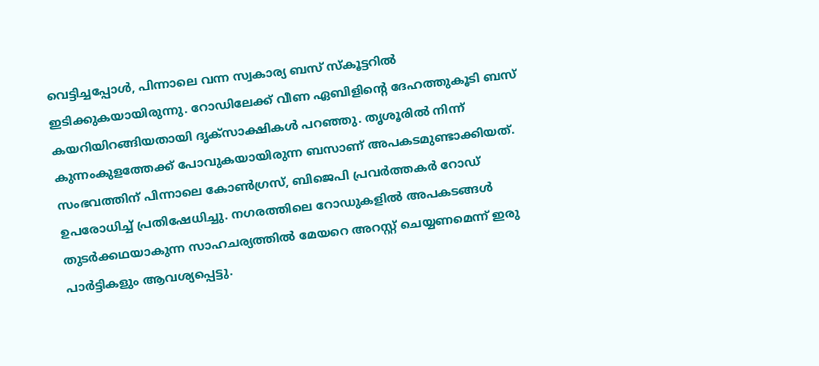വെട്ടിച്ചപ്പോൾ, പിന്നാലെ വന്ന സ്വകാര്യ ബസ് സ്കൂട്ടറിൽ ഇടിക്കുകയായിരുന്നു. റോഡിലേക്ക് വീണ ഏബിളിന്റെ ദേഹത്തുകൂടി ബസ് കയറിയിറങ്ങിയതായി ദൃക്സാക്ഷികൾ പറഞ്ഞു. തൃശൂരിൽ നിന്ന് കുന്നംകുളത്തേക്ക് പോവുകയായിരുന്ന ബസാണ് അപകടമുണ്ടാക്കിയത്.
സംഭവത്തിന് പിന്നാലെ കോൺഗ്രസ്, ബിജെപി പ്രവർത്തകർ റോഡ് ഉപരോധിച്ച് പ്രതിഷേധിച്ചു. നഗരത്തിലെ റോഡുകളിൽ അപകടങ്ങൾ തുടർക്കഥയാകുന്ന സാഹചര്യത്തിൽ മേയറെ അറസ്റ്റ് ചെയ്യണമെന്ന് ഇരു പാർട്ടികളും ആവശ്യപ്പെട്ടു.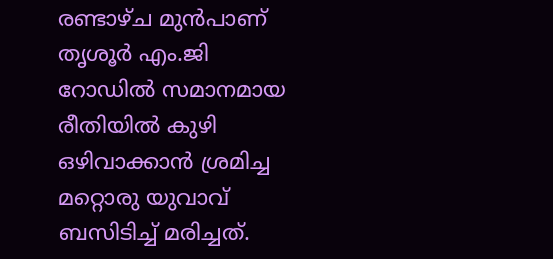രണ്ടാഴ്ച മുൻപാണ് തൃശൂർ എം.ജി റോഡിൽ സമാനമായ രീതിയിൽ കുഴി ഒഴിവാക്കാൻ ശ്രമിച്ച മറ്റൊരു യുവാവ് ബസിടിച്ച് മരിച്ചത്.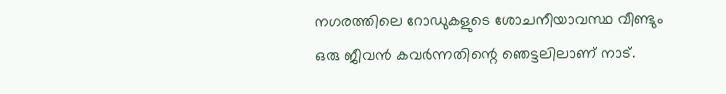നഗരത്തിലെ റോഡുകളുടെ ശോചനീയാവസ്ഥ വീണ്ടും ഒരു ജീവൻ കവർന്നതിന്റെ ഞെട്ടലിലാണ് നാട്.